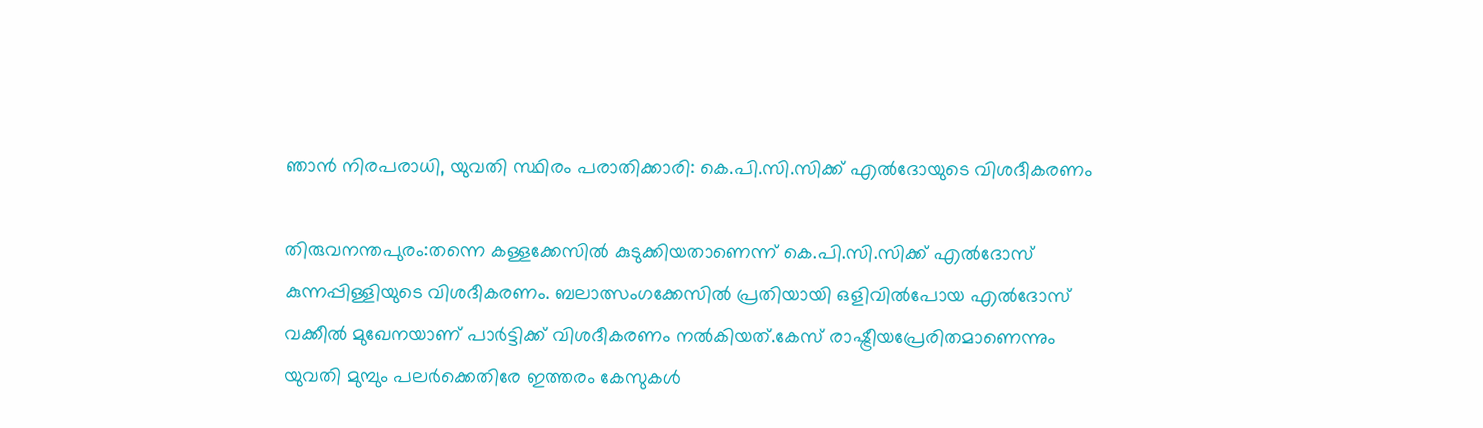ഞാന്‍ നിരപരാധി, യുവതി സ്ഥിരം പരാതിക്കാരി: കെ.പി.സി.സിക്ക് എല്‍ദോയുടെ വിശദീകരണം

തിരുവനന്തപുരം:തന്നെ കള്ളക്കേസില്‍ കുടുക്കിയതാണെന്ന് കെ.പി.സി.സിക്ക് എല്‍ദോസ് കുന്നപ്പിള്ളിയുടെ വിശദീകരണം. ബലാത്സംഗക്കേസില്‍ പ്രതിയായി ഒളിവില്‍പോയ എല്‍ദോസ് വക്കീല്‍ മുഖേനയാണ് പാര്‍ട്ടിക്ക് വിശദീകരണം നല്‍കിയത്.കേസ് രാഷ്ട്രീയപ്രേരിതമാണെന്നും യുവതി മുമ്പും പലര്‍ക്കെതിരേ ഇത്തരം കേസുകള്‍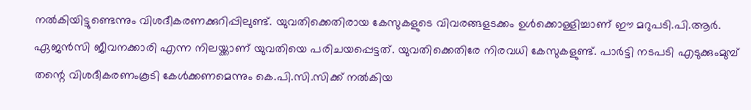നല്‍കിയിട്ടുണ്ടെന്നും വിശദീകരണക്കുറിപ്പിലുണ്ട്. യുവതിക്കെതിരായ കേസുകളുടെ വിവരങ്ങളടക്കം ഉള്‍ക്കൊള്ളിച്ചാണ് ഈ മറുപടി.പി.ആര്‍. ഏജന്‍സി ജീവനക്കാരി എന്ന നിലയ്ക്കാണ് യുവതിയെ പരിചയപ്പെട്ടത്. യുവതിക്കെതിരേ നിരവധി കേസുകളുണ്ട്. പാര്‍ട്ടി നടപടി എടുക്കുംമുമ്പ് തന്റെ വിശദീകരണംകൂടി കേള്‍ക്കണമെന്നും കെ.പി.സി.സിക്ക് നല്‍കിയ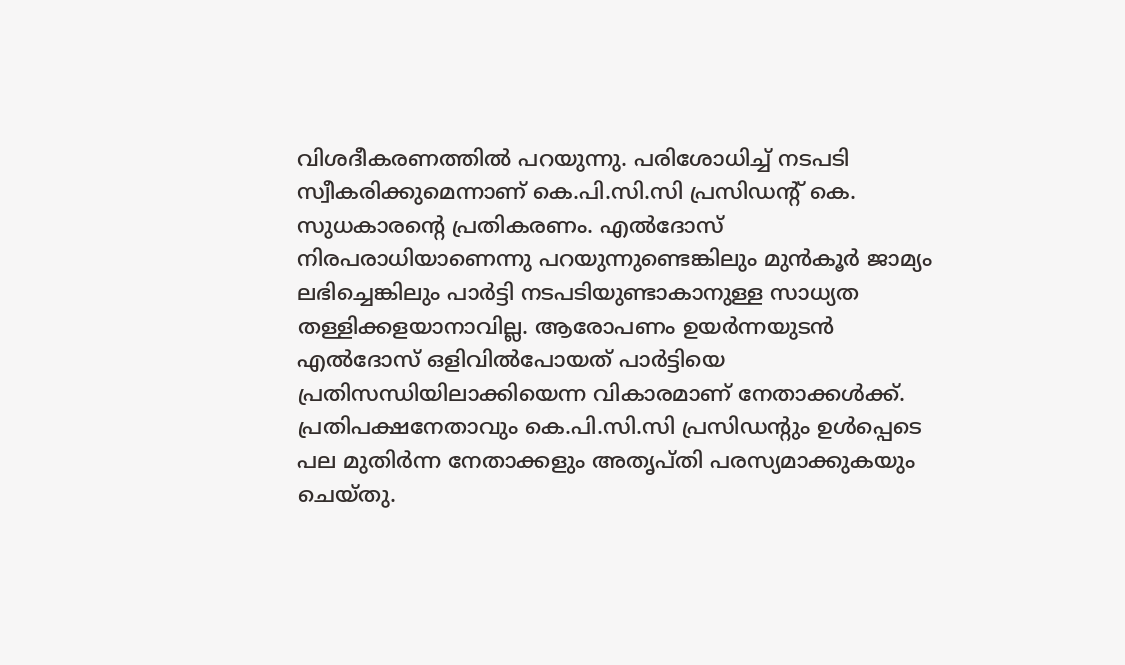വിശദീകരണത്തില്‍ പറയുന്നു. പരിശോധിച്ച് നടപടി സ്വീകരിക്കുമെന്നാണ് കെ.പി.സി.സി പ്രസിഡന്റ് കെ. സുധകാരന്റെ പ്രതികരണം. എല്‍ദോസ് നിരപരാധിയാണെന്നു പറയുന്നുണ്ടെങ്കിലും മുന്‍കൂര്‍ ജാമ്യം ലഭിച്ചെങ്കിലും പാര്‍ട്ടി നടപടിയുണ്ടാകാനുള്ള സാധ്യത തള്ളിക്കളയാനാവില്ല. ആരോപണം ഉയര്‍ന്നയുടന്‍ എല്‍ദോസ് ഒളിവില്‍പോയത് പാര്‍ട്ടിയെ പ്രതിസന്ധിയിലാക്കിയെന്ന വികാരമാണ് നേതാക്കള്‍ക്ക്. പ്രതിപക്ഷനേതാവും കെ.പി.സി.സി പ്രസിഡന്റും ഉള്‍പ്പെടെ പല മുതിര്‍ന്ന നേതാക്കളും അതൃപ്തി പരസ്യമാക്കുകയും ചെയ്തു.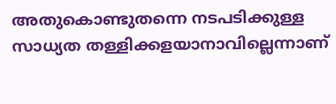അതുകൊണ്ടുതന്നെ നടപടിക്കുള്ള സാധ്യത തള്ളിക്കളയാനാവില്ലെന്നാണ്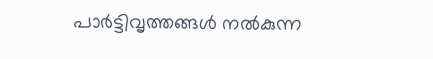പാര്‍ട്ടിവൃത്തങ്ങള്‍ നല്‍കുന്ന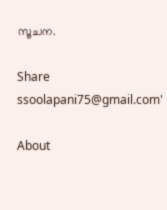സൂചന.

Share
ssoolapani75@gmail.com'

About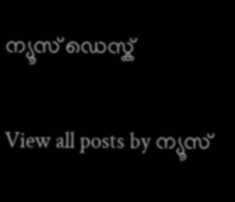ന്യൂസ് ഡെസ്ക്

View all posts by ന്യൂസ്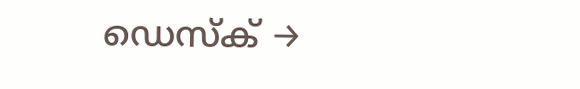ഡെസ്ക് →